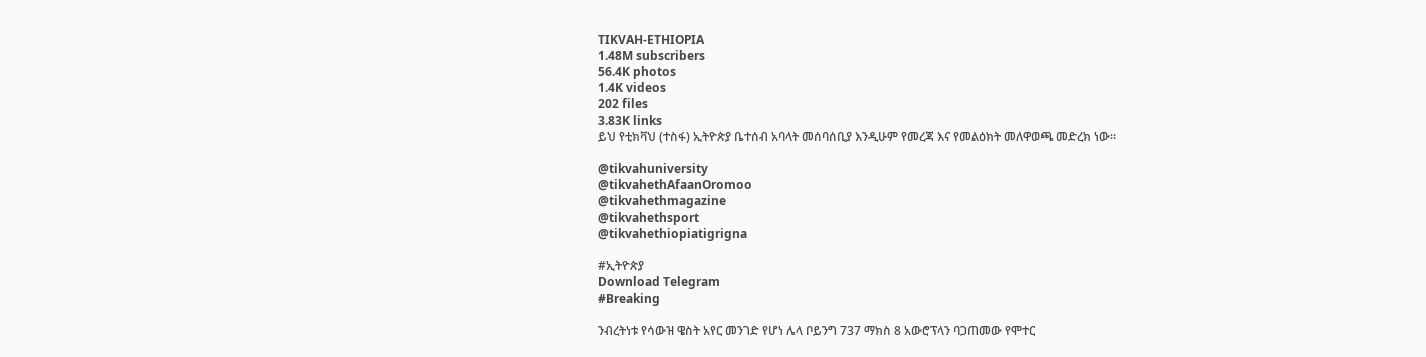TIKVAH-ETHIOPIA
1.48M subscribers
56.4K photos
1.4K videos
202 files
3.83K links
ይህ የቲክቫህ (ተስፋ) ኢትዮጵያ ቤተሰብ አባላት መሰባሰቢያ እንዲሁም የመረጃ እና የመልዕክት መለዋወጫ መድረክ ነው።

@tikvahuniversity
@tikvahethAfaanOromoo
@tikvahethmagazine
@tikvahethsport
@tikvahethiopiatigrigna

#ኢትዮጵያ
Download Telegram
#Breaking

ንብረትነቱ የሳውዝ ዌስት አየር መንገድ የሆነ ሌላ ቦይንግ 737 ማክስ 8 አውሮፕላን ባጋጠመው የሞተር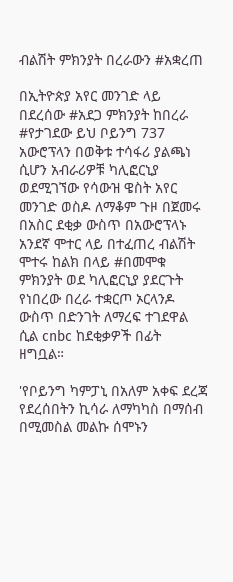ብልሽት ምክንያት በረራውን #አቋረጠ

በኢትዮጵያ አየር መንገድ ላይ በደረሰው #አደጋ ምክንያት ከበረራ #የታገደው ይህ ቦይንግ 737 አውሮፕላን በወቅቱ ተሳፋሪ ያልጫነ ሲሆን አብራሪዎቹ ካሊፎርኒያ ወደሚገኘው የሳውዝ ዌስት አየር መንገድ ወስዶ ለማቆም ጉዞ በጀመሩ በአስር ደቂቃ ውስጥ በአውሮፕላኑ አንደኛ ሞተር ላይ በተፈጠረ ብልሽት ሞተሩ ከልክ በላይ #በመሞቁ ምክንያት ወደ ካሊፎርኒያ ያደርጉት የነበረው በረራ ተቋርጦ ኦርላንዶ ውስጥ በድንገት ለማረፍ ተገደዋል ሲል cnbc ከደቂቃዎች በፊት ዘግቧል።

'የቦይንግ ካምፓኒ በአለም አቀፍ ደረጃ የደረሰበትን ኪሳራ ለማካካስ በማሰብ በሚመስል መልኩ ሰሞኑን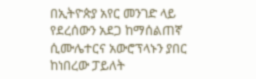በኢትዮጵያ አየር መንገድ ላይ የደረሰውን አደጋ ከማሰልጠኛ ሲሙሌተርና አውሮፕላኑን ያበር ከነበረው ፓይለት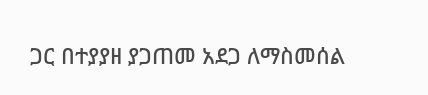ጋር በተያያዘ ያጋጠመ አደጋ ለማስመሰል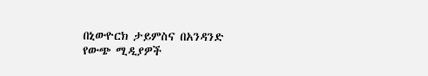በኒውዮርክ ታይምስና በአንዳንድ የውጭ ሚዲያዎች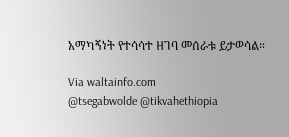አማካኝነት የተሳሳተ ዘገባ መሰራቱ ይታወሳል።

Via waltainfo.com
@tsegabwolde @tikvahethiopia